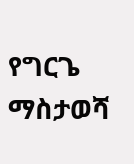የግርጌ ማስታወሻ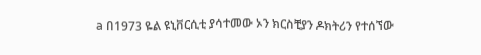a በ1973 ዬል ዩኒቨርሲቲ ያሳተመው ኦን ክርስቺያን ዶክትሪን የተሰኘው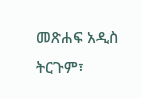መጽሐፍ አዲስ ትርጉም፣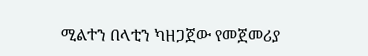ሚልተን በላቲን ካዘጋጀው የመጀመሪያ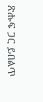ጽሑፍ ጋር ይበልጥ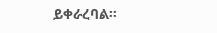ይቀራረባል።